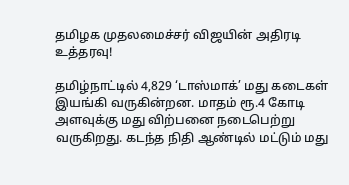தமிழக முதலமைச்சர் விஜயின் அதிரடி உத்தரவு!

தமிழ்நாட்டில் 4,829 ‘டாஸ்மாக்’ மது கடைகள் இயங்கி வருகின்றன. மாதம் ரூ.4 கோடி அளவுக்கு மது விற்பனை நடைபெற்று வருகிறது. கடந்த நிதி ஆண்டில் மட்டும் மது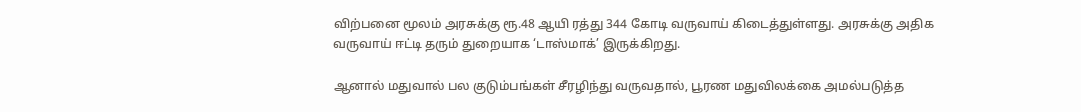விற்பனை மூலம் அரசுக்கு ரூ.48 ஆயி ரத்து 344 கோடி வருவாய் கிடைத்துள்ளது. அரசுக்கு அதிக வருவாய் ஈட்டி தரும் துறையாக ‘டாஸ்மாக்’ இருக்கிறது.

ஆனால் மதுவால் பல குடும்பங்கள் சீரழிந்து வருவதால், பூரண மதுவிலக்கை அமல்படுத்த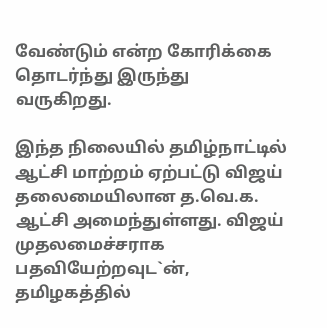வேண்டும் என்ற கோரிக்கை தொடர்ந்து இருந்து வருகிறது.

இந்த நிலையில் தமிழ்நாட்டில் ஆட்சி மாற்றம் ஏற்பட்டு விஜய் தலைமையிலான த.வெ.க. ஆட்சி அமைந்துள்ளது. விஜய் முதலமைச்சராக பதவியேற்றவுட`ன், தமிழகத்தில்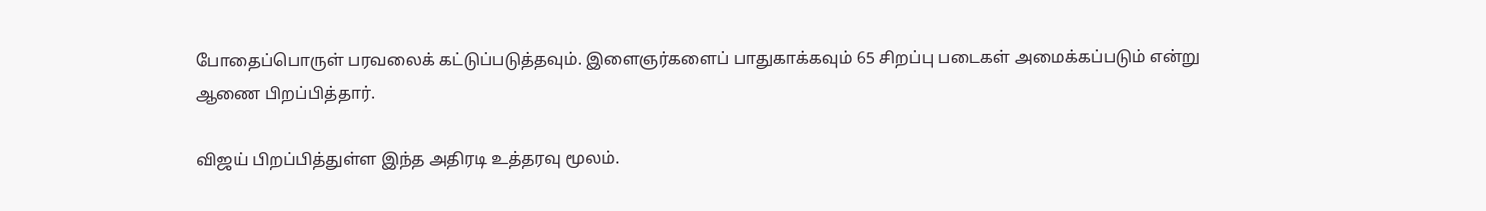போதைப்பொருள் பரவலைக் கட்டுப்படுத்தவும். இளைஞர்களைப் பாதுகாக்கவும் 65 சிறப்பு படைகள் அமைக்கப்படும் என்று ஆணை பிறப்பித்தார்.

விஜய் பிறப்பித்துள்ள இந்த அதிரடி உத்தரவு மூலம்.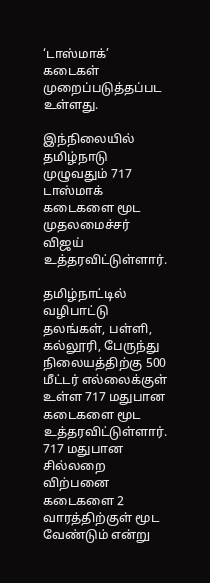‘டாஸ்மாக்’ கடைகள் முறைப்படுத்தப்பட உள்ளது.

இந்நிலையில் தமிழ்நாடு முழுவதும் 717 டாஸ்மாக் கடைகளை மூட முதலமைச்சர் விஜய் உத்தரவிட்டுள்ளார்.

தமிழ்நாட்டில் வழிபாட்டு தலங்கள், பள்ளி, கல்லூரி, பேருந்து நிலையத்திற்கு 500 மீட்டர் எல்லைக்குள் உள்ள 717 மதுபான கடைகளை மூட உத்தரவிட்டுள்ளார். 717 மதுபான சில்லறை விற்பனை கடைகளை 2 வாரத்திற்குள் மூட வேண்டும் என்று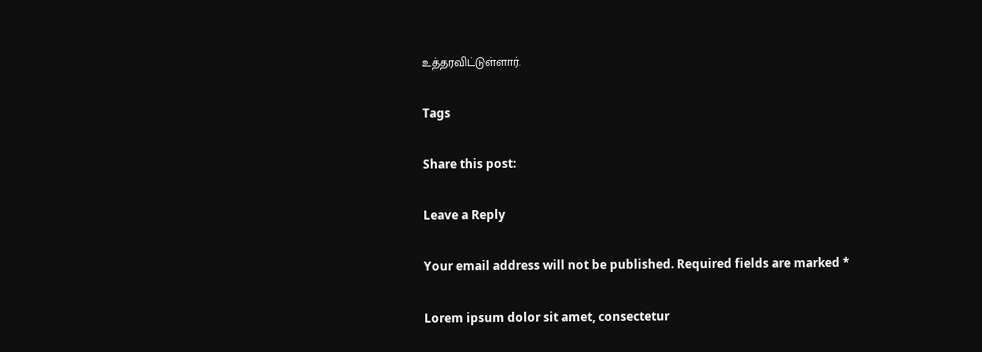உத்தரவிட்டுள்ளார்.

Tags

Share this post:

Leave a Reply

Your email address will not be published. Required fields are marked *

Lorem ipsum dolor sit amet, consectetur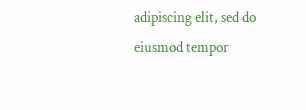adipiscing elit, sed do eiusmod tempor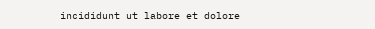incididunt ut labore et dolore